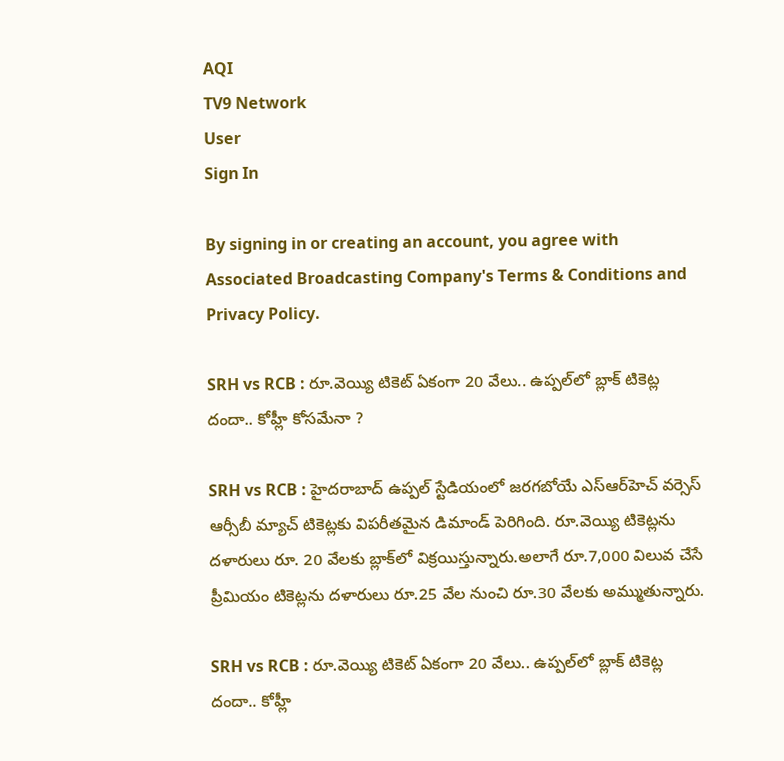AQI
TV9 Network
User
Sign In

By signing in or creating an account, you agree with Associated Broadcasting Company's Terms & Conditions and Privacy Policy.

SRH vs RCB : రూ.వెయ్యి టికెట్ ఏకంగా 20 వేలు.. ఉప్పల్‌లో బ్లాక్ టికెట్ల దందా.. కోహ్లీ కోసమేనా ?

SRH vs RCB : హైదరాబాద్ ఉప్పల్ స్టేడియంలో జరగబోయే ఎస్‌ఆర్‌హెచ్ వర్సెస్ ఆర్సీబీ మ్యాచ్ టికెట్లకు విపరీతమైన డిమాండ్ పెరిగింది. రూ.వెయ్యి టికెట్లను దళారులు రూ. 20 వేలకు బ్లాక్‌లో విక్రయిస్తున్నారు.అలాగే రూ.7,000 విలువ చేసే ప్రీమియం టికెట్లను దళారులు రూ.25 వేల నుంచి రూ.30 వేలకు అమ్ముతున్నారు.

SRH vs RCB : రూ.వెయ్యి టికెట్ ఏకంగా 20 వేలు.. ఉప్పల్‌లో బ్లాక్ టికెట్ల దందా.. కోహ్లీ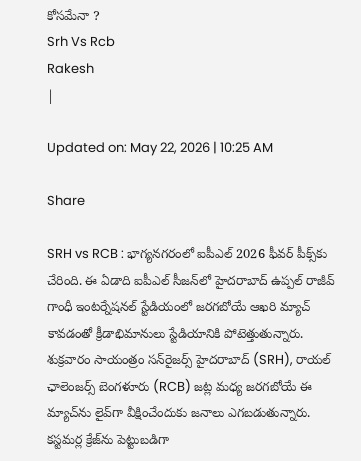కోసమేనా ?
Srh Vs Rcb
Rakesh
|

Updated on: May 22, 2026 | 10:25 AM

Share

SRH vs RCB : భాగ్యనగరంలో ఐపీఎల్ 2026 ఫీవర్ పీక్స్‌కు చేరింది. ఈ ఏడాది ఐపీఎల్ సీజన్‌లో హైదరాబాద్ ఉప్పల్ రాజీవ్ గాంధీ ఇంటర్నేషనల్ స్టేడియంలో జరగబోయే ఆఖరి మ్యాచ్ కావడంతో క్రీడాభిమానులు స్టేడియానికి పోటెత్తుతున్నారు. శుక్రవారం సాయంత్రం సన్‌రైజర్స్ హైదరాబాద్ (SRH), రాయల్ ఛాలెంజర్స్ బెంగళూరు (RCB) జట్ల మధ్య జరగబోయే ఈ మ్యాచ్‌ను లైవ్‌గా వీక్షించేందుకు జనాలు ఎగబడుతున్నారు. కస్టమర్ల క్రేజ్‌ను పెట్టుబడిగా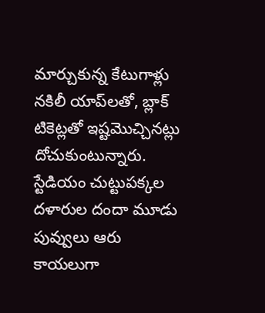మార్చుకున్న కేటుగాళ్లు నకిలీ యాప్‌లతో, బ్లాక్ టికెట్లతో ఇష్టమొచ్చినట్లు దోచుకుంటున్నారు. స్టేడియం చుట్టుపక్కల దళారుల దందా మూడు పువ్వులు ఆరు కాయలుగా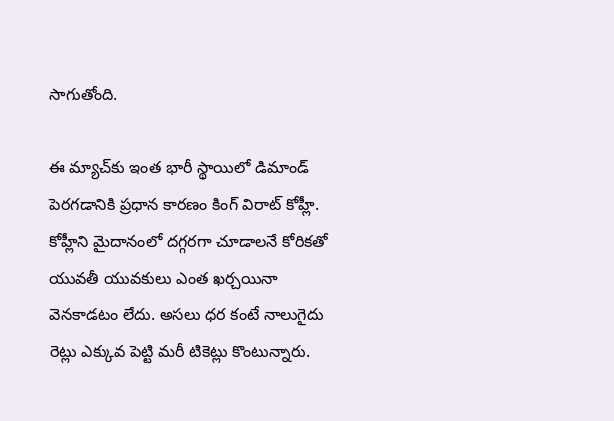సాగుతోంది.

ఈ మ్యాచ్‌కు ఇంత భారీ స్థాయిలో డిమాండ్ పెరగడానికి ప్రధాన కారణం కింగ్ విరాట్ కోహ్లీ. కోహ్లీని మైదానంలో దగ్గరగా చూడాలనే కోరికతో యువతీ యువకులు ఎంత ఖర్చయినా వెనకాడటం లేదు. అసలు ధర కంటే నాలుగైదు రెట్లు ఎక్కువ పెట్టి మరీ టికెట్లు కొంటున్నారు.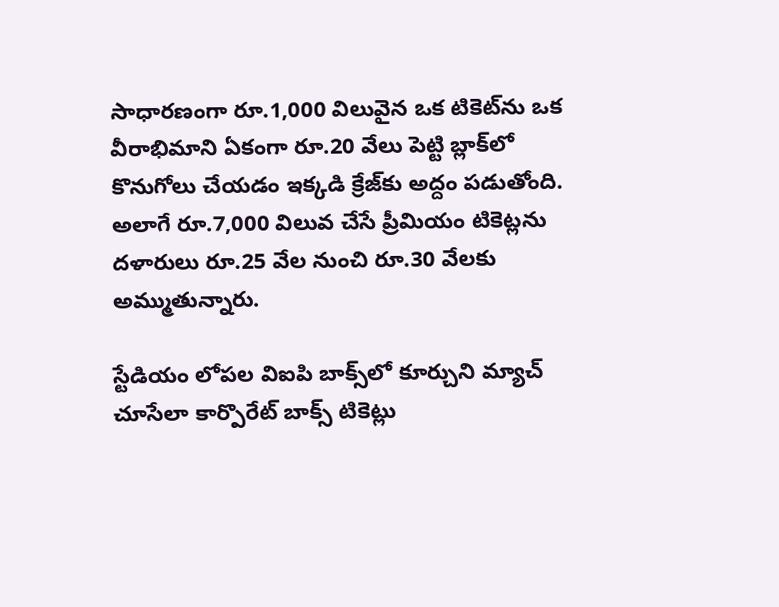సాధారణంగా రూ.1,000 విలువైన ఒక టికెట్‌ను ఒక వీరాభిమాని ఏకంగా రూ.20 వేలు పెట్టి బ్లాక్‌లో కొనుగోలు చేయడం ఇక్కడి క్రేజ్‌కు అద్దం పడుతోంది. అలాగే రూ.7,000 విలువ చేసే ప్రీమియం టికెట్లను దళారులు రూ.25 వేల నుంచి రూ.30 వేలకు అమ్ముతున్నారు.

స్టేడియం లోపల విఐపి బాక్స్‌లో కూర్చుని మ్యాచ్ చూసేలా కార్పొరేట్ బాక్స్ టికెట్లు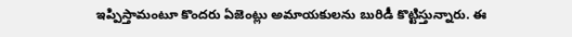ఇప్పిస్తామంటూ కొందరు ఏజెంట్లు అమాయకులను బురిడీ కొట్టిస్తున్నారు. ఈ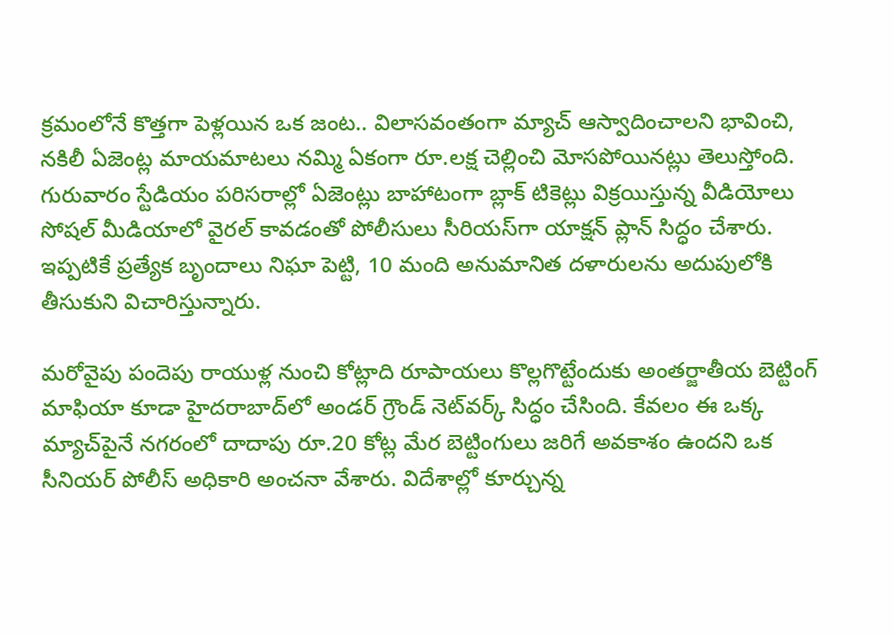క్రమంలోనే కొత్తగా పెళ్లయిన ఒక జంట.. విలాసవంతంగా మ్యాచ్ ఆస్వాదించాలని భావించి, నకిలీ ఏజెంట్ల మాయమాటలు నమ్మి ఏకంగా రూ.లక్ష చెల్లించి మోసపోయినట్లు తెలుస్తోంది. గురువారం స్టేడియం పరిసరాల్లో ఏజెంట్లు బాహాటంగా బ్లాక్ టికెట్లు విక్రయిస్తున్న వీడియోలు సోషల్ మీడియాలో వైరల్ కావడంతో పోలీసులు సీరియస్‌గా యాక్షన్ ప్లాన్ సిద్ధం చేశారు. ఇప్పటికే ప్రత్యేక బృందాలు నిఘా పెట్టి, 10 మంది అనుమానిత దళారులను అదుపులోకి తీసుకుని విచారిస్తున్నారు.

మరోవైపు పందెపు రాయుళ్ల నుంచి కోట్లాది రూపాయలు కొల్లగొట్టేందుకు అంతర్జాతీయ బెట్టింగ్ మాఫియా కూడా హైదరాబాద్‌లో అండర్ గ్రౌండ్ నెట్‌వర్క్ సిద్ధం చేసింది. కేవలం ఈ ఒక్క మ్యాచ్‌పైనే నగరంలో దాదాపు రూ.20 కోట్ల మేర బెట్టింగులు జరిగే అవకాశం ఉందని ఒక సీనియర్ పోలీస్ అధికారి అంచనా వేశారు. విదేశాల్లో కూర్చున్న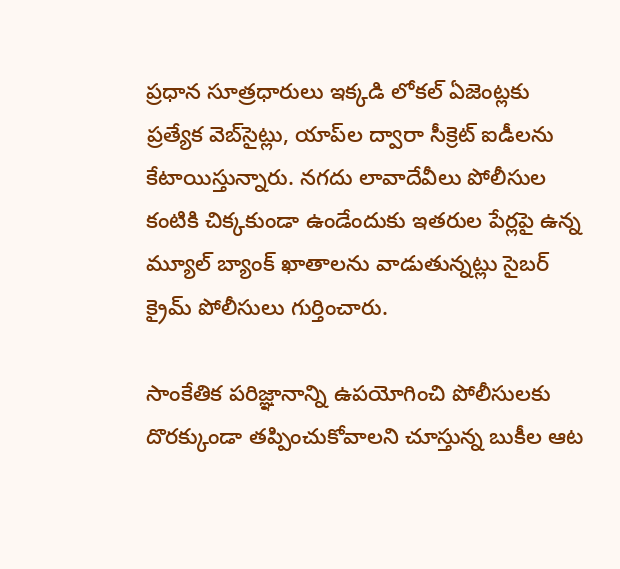ప్రధాన సూత్రధారులు ఇక్కడి లోకల్ ఏజెంట్లకు ప్రత్యేక వెబ్‌సైట్లు, యాప్‌ల ద్వారా సీక్రెట్ ఐడీలను కేటాయిస్తున్నారు. నగదు లావాదేవీలు పోలీసుల కంటికి చిక్కకుండా ఉండేందుకు ఇతరుల పేర్లపై ఉన్న మ్యూల్ బ్యాంక్ ఖాతాలను వాడుతున్నట్లు సైబర్ క్రైమ్ పోలీసులు గుర్తించారు.

సాంకేతిక పరిజ్ఞానాన్ని ఉపయోగించి పోలీసులకు దొరక్కుండా తప్పించుకోవాలని చూస్తున్న బుకీల ఆట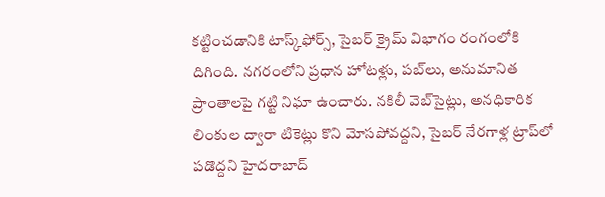కట్టించడానికి టాస్క్‌ఫోర్స్, సైబర్ క్రైమ్ విభాగం రంగంలోకి దిగింది. నగరంలోని ప్రధాన హోటళ్లు, పబ్‌లు, అనుమానిత ప్రాంతాలపై గట్టి నిఘా ఉంచారు. నకిలీ వెబ్‌సైట్లు, అనధికారిక లింకుల ద్వారా టికెట్లు కొని మోసపోవద్దని, సైబర్ నేరగాళ్ల ట్రాప్‌లో పడొద్దని హైదరాబాద్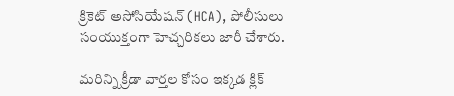క్రికెట్ అసోసియేషన్ (HCA), పోలీసులు సంయుక్తంగా హెచ్చరికలు జారీ చేశారు.

మరిన్ని క్రీడా వార్తల కోసం ఇక్కడ క్లిక్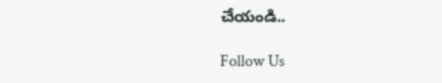చేయండి..

Follow Us